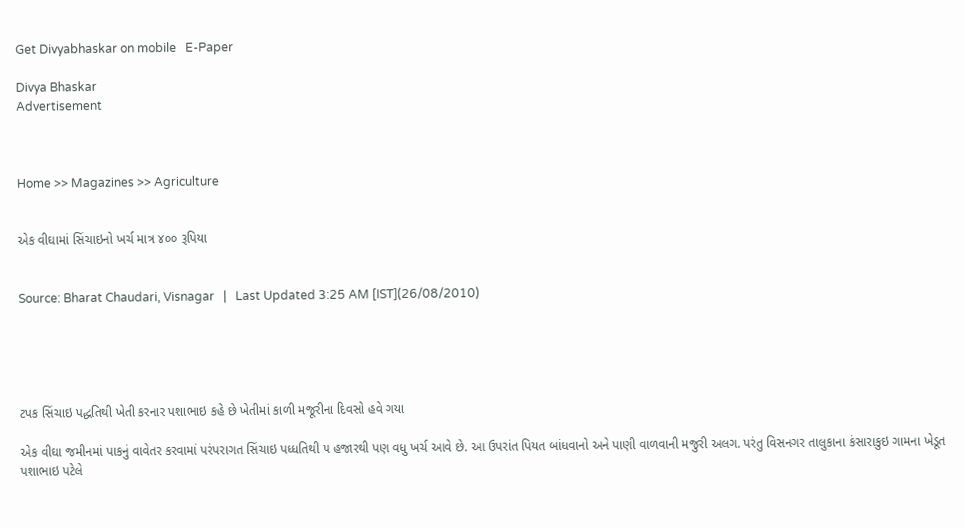Get Divyabhaskar on mobile   E-Paper

Divya Bhaskar
Advertisement



Home >> Magazines >> Agriculture


એક વીઘામાં સિંચાઇનો ખર્ચ માત્ર ૪૦૦ રૂપિયા


Source: Bharat Chaudari, Visnagar   |   Last Updated 3:25 AM [IST](26/08/2010)





ટપક સિંચાઇ પદ્ધતિથી ખેતી કરનાર પશાભાઇ કહે છે ખેતીમાં કાળી મજૂરીના દિવસો હવે ગયા

એક વીઘા જમીનમાં પાકનું વાવેતર કરવામાં પરંપરાગત સિંચાઇ પધ્ધતિથી ૫ હજારથી પણ વધુ ખર્ચ આવે છે. આ ઉપરાંત પિયત બાંધવાનો અને પાણી વાળવાની મજુરી અલગ. પરંતુ વિસનગર તાલુકાના કંસારાકુઇ ગામના ખેડૂત પશાભાઇ પટેલે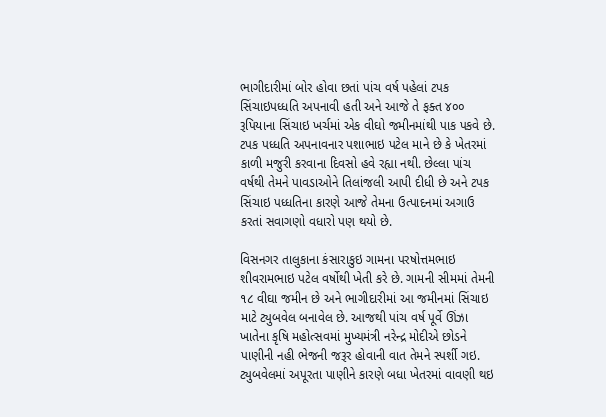ભાગીદારીમાં બોર હોવા છતાં પાંચ વર્ષ પહેલાં ટપક સિંચાઇપધ્ધતિ અપનાવી હતી અને આજે તે ફક્ત ૪૦૦ રૂપિયાના સિંચાઇ ખર્ચમાં એક વીઘો જમીનમાંથી પાક પકવે છે. ટપક પધ્ધતિ અપનાવનાર પશાભાઇ પટેલ માને છે કે ખેતરમાં કાળી મજુરી કરવાના દિવસો હવે રહ્યા નથી. છેલ્લા પાંચ વર્ષથી તેમને પાવડાઓને તિલાંજલી આપી દીધી છે અને ટપક સિંચાઇ પધ્ધતિના કારણે આજે તેમના ઉત્પાદનમાં અગાઉ કરતાં સવાગણો વધારો પણ થયો છે.

વિસનગર તાલુકાના કંસારાકુઇ ગામના પરષોત્તમભાઇ શીવરામભાઇ પટેલ વર્ષોથી ખેતી કરે છે. ગામની સીમમાં તેમની ૧૮ વીઘા જમીન છે અને ભાગીદારીમાં આ જમીનમાં સિંચાઇ માટે ટ્યુબવેલ બનાવેલ છે. આજથી પાંચ વર્ષ પૂર્વે ઊંઝા ખાતેના કૃષિ મહોત્સવમાં મુખ્યમંત્રી નરેન્દ્ર મોદીએ છોડને પાણીની નહી ભેજની જરૂર હોવાની વાત તેમને સ્પર્શી ગઇ. ટ્યુબવેલમાં અપૂરતા પાણીને કારણે બધા ખેતરમાં વાવણી થઇ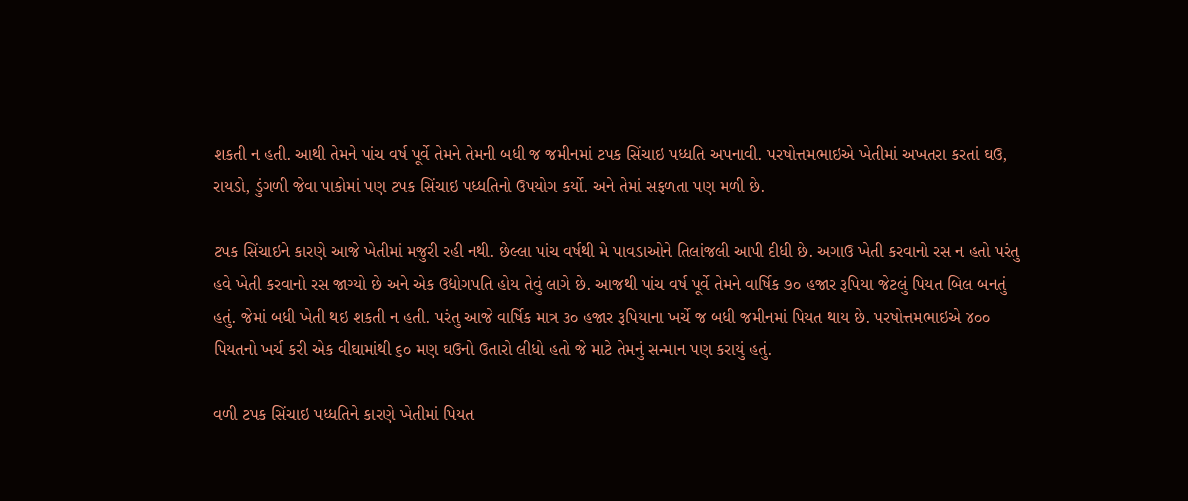શકતી ન હતી. આથી તેમને પાંચ વર્ષ પૂર્વે તેમને તેમની બધી જ જમીનમાં ટપક સિંચાઇ પધ્ધતિ અપનાવી. પરષોત્તમભાઇએ ખેતીમાં અખતરા કરતાં ઘઉ, રાયડો, ડુંગળી જેવા પાકોમાં પણ ટપક સિંચાઇ પધ્ધતિનો ઉપયોગ કર્યો. અને તેમાં સફળતા પણ મળી છે.

ટપક સિંચાઇને કારણે આજે ખેતીમાં મજુરી રહી નથી. છેલ્લા પાંચ વર્ષથી મે પાવડાઓને તિલાંજલી આપી દીધી છે. અગાઉ ખેતી કરવાનો રસ ન હતો પરંતુ હવે ખેતી કરવાનો રસ જાગ્યો છે અને એક ઉદ્યોગપતિ હોય તેવું લાગે છે. આજથી પાંચ વર્ષ પૂર્વે તેમને વાર્ષિક ૭૦ હજાર રૂપિયા જેટલું પિયત બિલ બનતું હતું. જેમાં બધી ખેતી થઇ શકતી ન હતી. પરંતુ આજે વાર્ષિક માત્ર ૩૦ હજાર રૂપિયાના ખર્ચે જ બધી જમીનમાં પિયત થાય છે. પરષોત્તમભાઇએ ૪૦૦ પિયતનો ખર્ચ કરી એક વીઘામાંથી ૬૦ મણ ઘઉનો ઉતારો લીધો હતો જે માટે તેમનું સન્માન પણ કરાયું હતું.

વળી ટપક સિંચાઇ પધ્ધતિને કારણે ખેતીમાં પિયત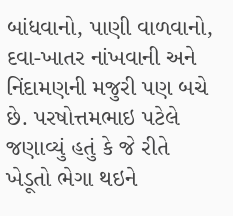બાંધવાનો, પાણી વાળવાનો, દવા-ખાતર નાંખવાની અને નિંદામણની મજુરી પણ બચે છે. પરષોત્તમભાઇ પટેલે જણાવ્યું હતું કે જે રીતે ખેડૂતો ભેગા થઇને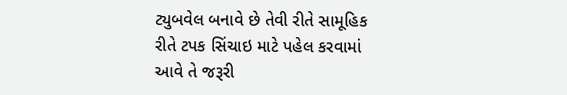ટ્યુબવેલ બનાવે છે તેવી રીતે સામૂહિક રીતે ટપક સિંચાઇ માટે પહેલ કરવામાં આવે તે જરૂરી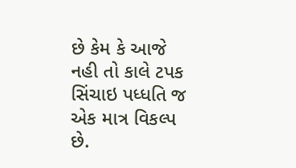છે કેમ કે આજે નહી તો કાલે ટપક સિંચાઇ પધ્ધતિ જ એક માત્ર વિકલ્પ છે.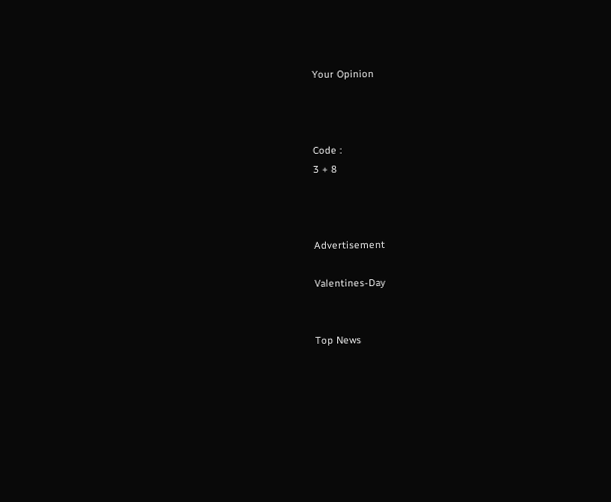Your Opinion



Code :
3 + 8



Advertisement

Valentines-Day


Top News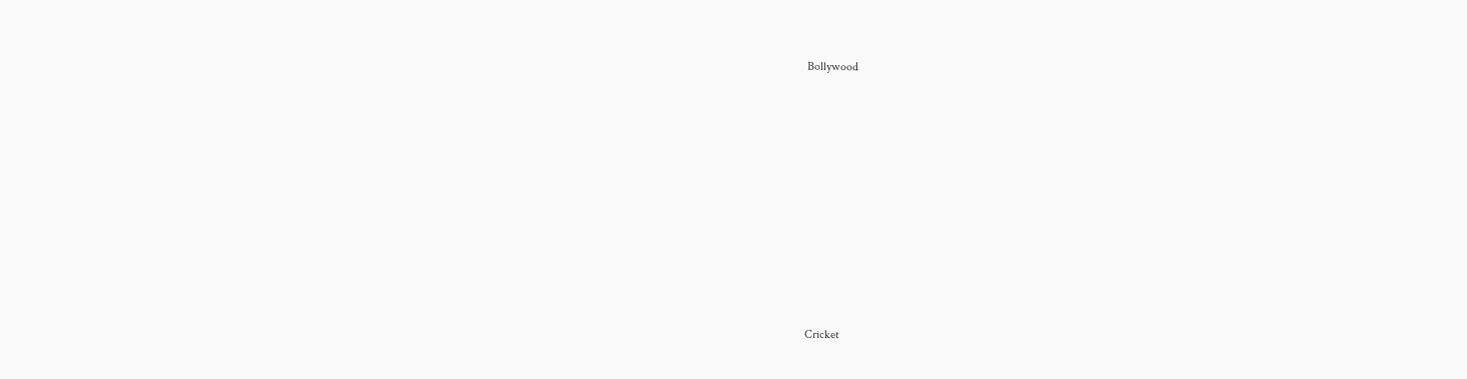Bollywood











Cricket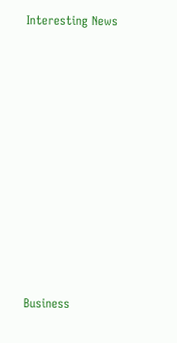Interesting News











Business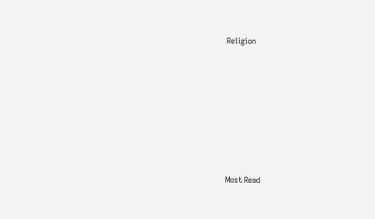Religion











Most Read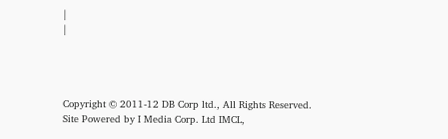|
|




Copyright © 2011-12 DB Corp ltd., All Rights Reserved.
Site Powered by I Media Corp. Ltd IMCL,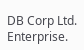DB Corp Ltd. Enterprise.